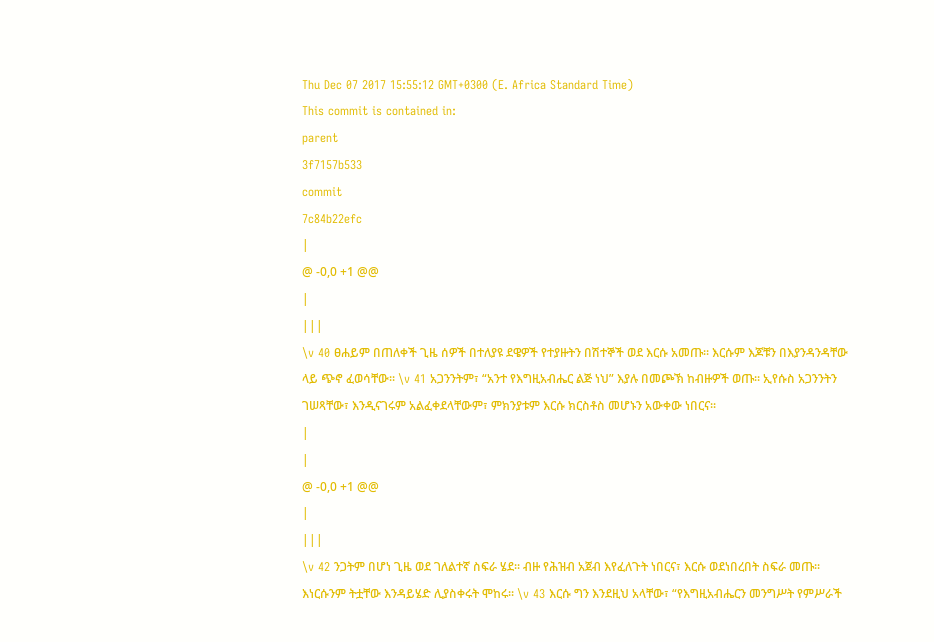Thu Dec 07 2017 15:55:12 GMT+0300 (E. Africa Standard Time)
This commit is contained in:
parent
3f7157b533
commit
7c84b22efc
|
@ -0,0 +1 @@
|
|||
\v 40 ፀሐይም በጠለቀች ጊዜ ሰዎች በተለያዩ ደዌዎች የተያዙትን በሽተኞች ወደ እርሱ አመጡ፡፡ እርሱም እጆቹን በእያንዳንዳቸው ላይ ጭኖ ፈወሳቸው፡፡ \v 41 አጋንንትም፣ “አንተ የእግዚአብሔር ልጅ ነህ” እያሉ በመጮኽ ከብዙዎች ወጡ፡፡ ኢየሱስ አጋንንትን ገሠጻቸው፣ እንዲናገሩም አልፈቀደላቸውም፣ ምክንያቱም እርሱ ክርስቶስ መሆኑን አውቀው ነበርና፡፡
|
|
@ -0,0 +1 @@
|
|||
\v 42 ንጋትም በሆነ ጊዜ ወደ ገለልተኛ ስፍራ ሄደ፡፡ ብዙ የሕዝብ አጀብ እየፈለጉት ነበርና፣ እርሱ ወደነበረበት ስፍራ መጡ፡፡ እነርሱንም ትቷቸው እንዳይሄድ ሊያስቀሩት ሞከሩ፡፡ \v 43 እርሱ ግን እንደዚህ አላቸው፣ “የእግዚአብሔርን መንግሥት የምሥራች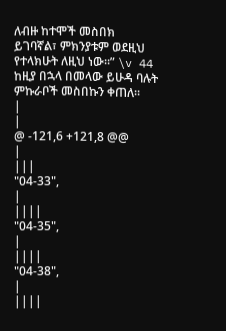ለብዙ ከተሞች መስበክ ይገባኛል፣ ምክንያቱም ወደዚህ የተላክሁት ለዚህ ነው፡፡” \v 44 ከዚያ በኋላ በመላው ይሁዳ ባሉት ምኩራቦች መስበኩን ቀጠለ፡፡
|
|
@ -121,6 +121,8 @@
|
|||
"04-33",
|
||||
"04-35",
|
||||
"04-38",
|
||||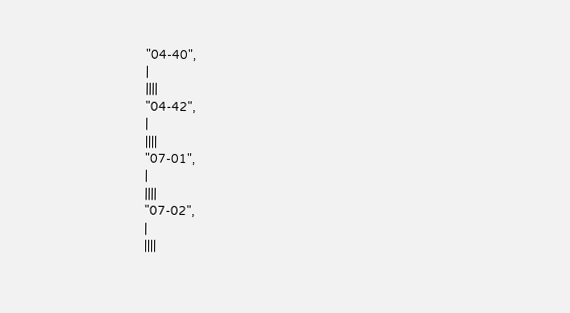"04-40",
|
||||
"04-42",
|
||||
"07-01",
|
||||
"07-02",
|
||||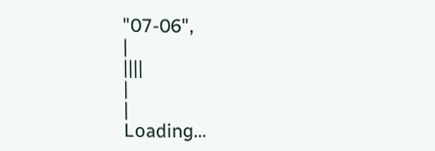"07-06",
|
||||
|
|
Loading…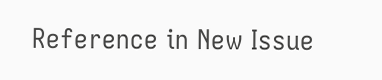Reference in New Issue